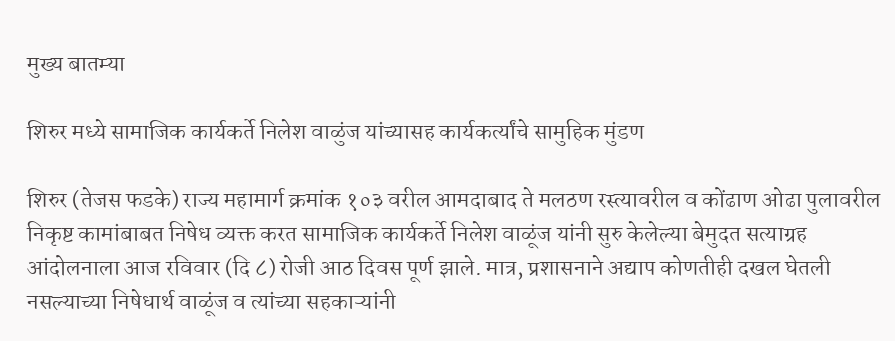मुख्य बातम्या

शिरुर मध्ये सामाजिक कार्यकर्ते निलेश वाळुंज यांच्यासह कार्यकर्त्यांचे सामुहिक मुंडण

शिरुर (तेजस फडके) राज्य महामार्ग क्रमांक १०३ वरील आमदाबाद ते मलठण रस्त्यावरील व कोंढाण ओढा पुलावरील निकृष्ट कामांबाबत निषेध व्यक्त करत सामाजिक कार्यकर्ते निलेश वाळूंज यांनी सुरु केलेल्या बेमुदत सत्याग्रह आंदोलनाला आज रविवार (दि ८) रोजी आठ दिवस पूर्ण झाले. मात्र, प्रशासनाने अद्याप कोणतीही दखल घेतली नसल्याच्या निषेधार्थ वाळूंज व त्यांच्या सहकाऱ्यांनी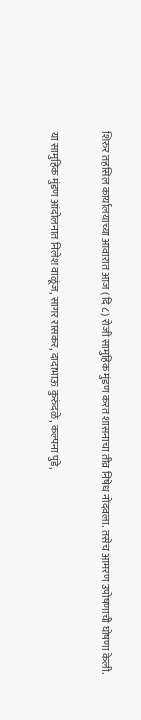शिरुर तहसिल कार्यालयाच्या आवारात आज (दि ८) रोजी सामुहिक मुंडण करत शासनाचा तीव्र निषेध नोंदवला. तसेच आमरण उपोषणाची घोषणा केली.

या सामुहिक मुंडण आंदोलनात निलेश वाळूंज, सागर रासकर, दादाभाऊ कुरुंदळे, कल्पना पुंडे,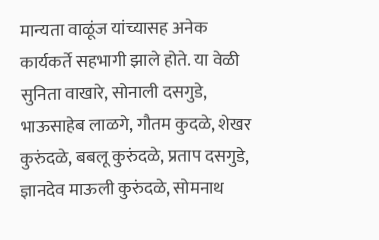मान्यता वाळूंज यांच्यासह अनेक कार्यकर्ते सहभागी झाले होते. या वेळी सुनिता वाखारे, सोनाली दसगुडे, भाऊसाहेब लाळगे, गौतम कुदळे, शेखर कुरुंदळे, बबलू कुरुंदळे, प्रताप दसगुडे, ज्ञानदेव माऊली कुरुंदळे, सोमनाथ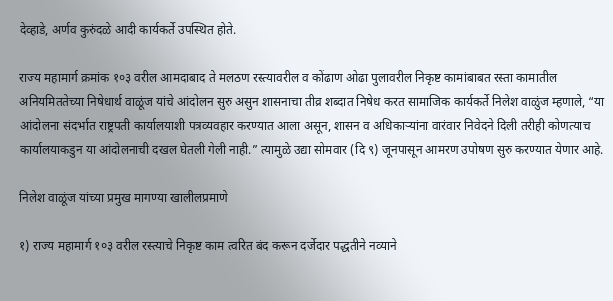देव्हाडे, अर्णव कुरुंदळे आदी कार्यकर्ते उपस्थित होते.

राज्य महामार्ग क्रमांक १०३ वरील आमदाबाद ते मलठण रस्त्यावरील व कोंढाण ओढा पुलावरील निकृष्ट कामांबाबत रस्ता कामातील अनियमिततेच्या निषेधार्थ वाळूंज यांचे आंदोलन सुरु असुन शासनाचा तीव्र शब्दात निषेध करत सामाजिक कार्यकर्ते निलेश वाळुंज म्हणाले, “या आंदोलना संदर्भात राष्ट्रपती कार्यालयाशी पत्रव्यवहार करण्यात आला असून, शासन व अधिकाऱ्यांना वारंवार निवेदने दिली तरीही कोणत्याच कार्यालयाकडुन या आंदोलनाची दखल घेतली गेली नाही.” त्यामुळे उद्या सोमवार (दि ९) जूनपासून आमरण उपोषण सुरु करण्यात येणार आहे.

निलेश वाळूंज यांच्या प्रमुख मागण्या खालीलप्रमाणे

१) राज्य महामार्ग १०३ वरील रस्त्याचे निकृष्ट काम त्वरित बंद करून दर्जेदार पद्धतीने नव्याने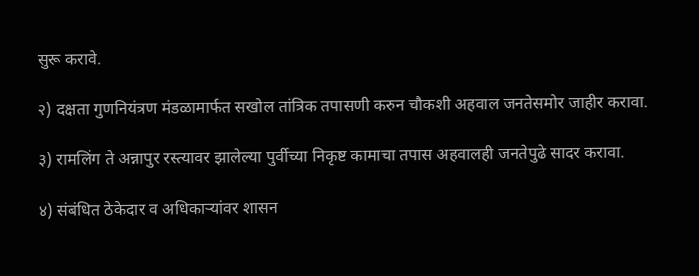सुरू करावे.

२) दक्षता गुणनियंत्रण मंडळामार्फत सखोल तांत्रिक तपासणी करुन चौकशी अहवाल जनतेसमोर जाहीर करावा.

३) रामलिंग ते अन्नापुर रस्त्यावर झालेल्या पुर्वीच्या निकृष्ट कामाचा तपास अहवालही जनतेपुढे सादर करावा.

४) संबंधित ठेकेदार व अधिकाऱ्यांवर शासन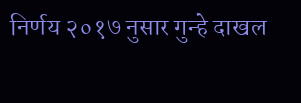निर्णय २०१७ नुसार गुन्हे दाखल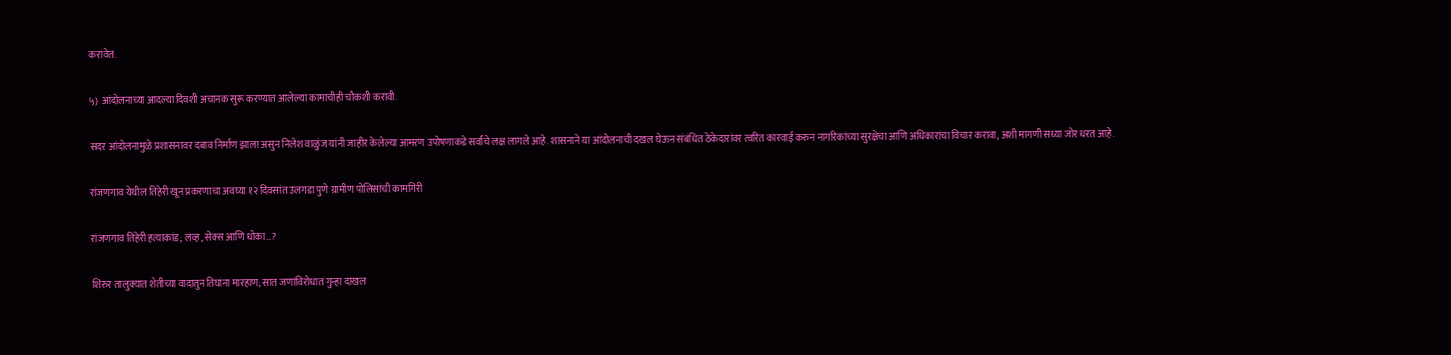करावेत.

५) आंदोलनाच्या आदल्या दिवशी अचानक सुरू करण्यात आलेल्या कामाचीही चौकशी करावी.

सदर आंदोलनामुळे प्रशासनावर दबाव निर्माण झाला असुन निलेश वाळुंज यांनी जाहीर केलेल्या आमरण उपोषणाकडे सर्वांचे लक्ष लागले आहे. शासनाने या आंदोलनाची दखल घेऊन संबंधित ठेकेदारांवर त्वरित कारवाई करुन नागरिकांच्या सुरक्षेचा आणि अधिकारांचा विचार करावा, अशी मागणी सध्या जोर धरत आहे.

रांजणगाव येथील तिहेरी खून प्रकरणाचा अवघ्या १२ दिवसांत उलगडा पुणे ग्रामीण पोलिसांची कामगिरी

रांजणगाव तिहेरी हत्याकांड; लव्ह, सेक्स आणि धोका…?

शिरुर तालुक्यात शेतीच्या वादातुन तिघांना मारहाण; सात जणांविरोधात गुन्हा दाखल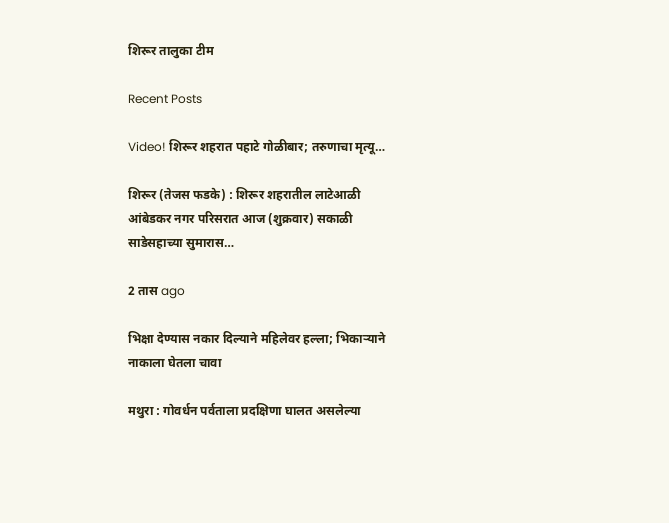शिरूर तालुका टीम

Recent Posts

Video! शिरूर शहरात पहाटे गोळीबार; तरुणाचा मृत्यू…

शिरूर (तेजस फडके) : शिरूर शहरातील लाटेआळी आंबेडकर नगर परिसरात आज (शुक्रवार) सकाळी साडेसहाच्या सुमारास…

2 तास ago

भिक्षा देण्यास नकार दिल्याने महिलेवर हल्ला; भिकाऱ्याने नाकाला घेतला चावा

मथुरा : गोवर्धन पर्वताला प्रदक्षिणा घालत असलेल्या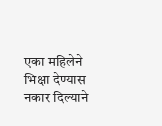एका महिलेने भिक्षा देण्यास नकार दिल्याने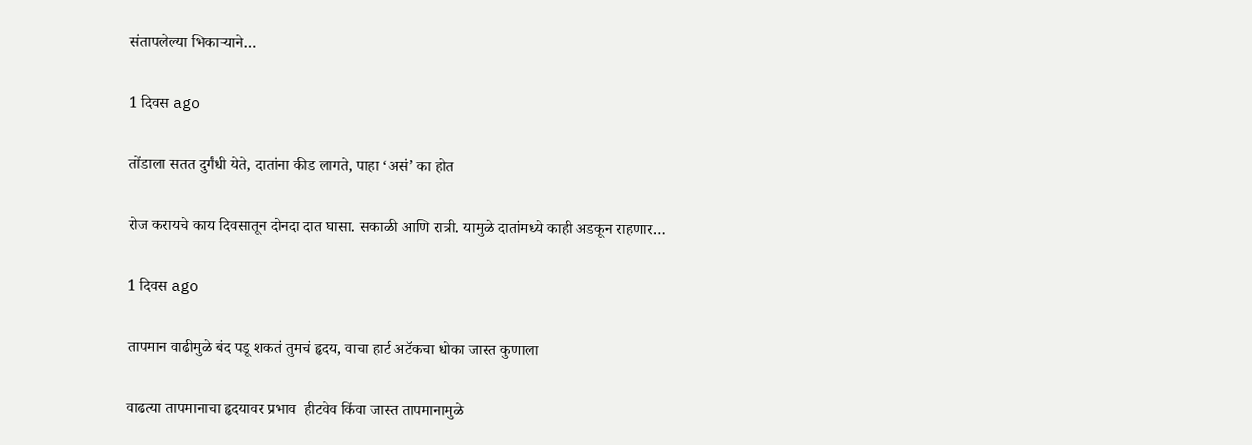संतापलेल्या भिकाऱ्याने…

1 दिवस ago

तोंडाला सतत दुर्गंधी येते, दातांना कीड लागते, पाहा ‘असं’ का होत

रोज करायचे काय दिवसातून दोनदा दात घासा. सकाळी आणि रात्री. यामुळे दातांमध्ये काही अडकून राहणार…

1 दिवस ago

तापमान वाढीमुळे बंद पडू शकतं तुमचं हृदय, वाचा हार्ट अटॅकचा धोका जास्त कुणाला

वाढत्या तापमानाचा हृदयावर प्रभाव  हीटवेव किंवा जास्त तापमानामुळे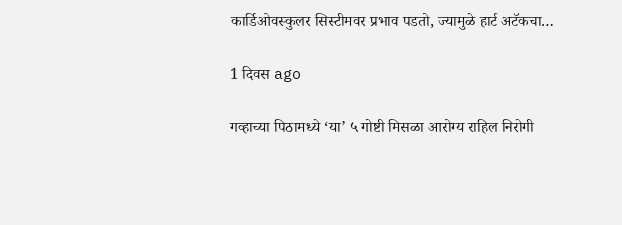कार्डिओवस्कुलर सिस्टीमवर प्रभाव पडतो, ज्यामुळे हार्ट अटॅकचा…

1 दिवस ago

गव्हाच्या पिठामध्ये ‘या’ ५ गोष्टी मिसळा आरोग्य राहिल निरोगी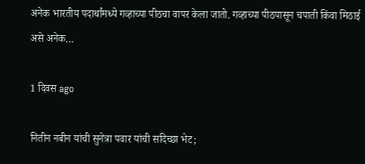अनेक भारतीय पदार्थांमध्ये गव्हाच्या पीठचा वापर केला जातो. गव्हाच्या पीठपासून चपाती किंवा मिठाई असे अनेक…

1 दिवस ago

नितीन नबीन यांची सुनेत्रा पवार यांची सदिच्छा भेट;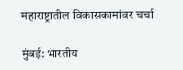महाराष्ट्रातील विकासकामांवर चर्चा

मुंबई: भारतीय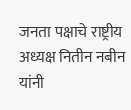जनता पक्षाचे राष्ट्रीय अध्यक्ष नितीन नबीन यांनी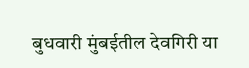बुधवारी मुंबईतील देवगिरी या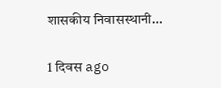शासकीय निवासस्थानी…

1 दिवस ago